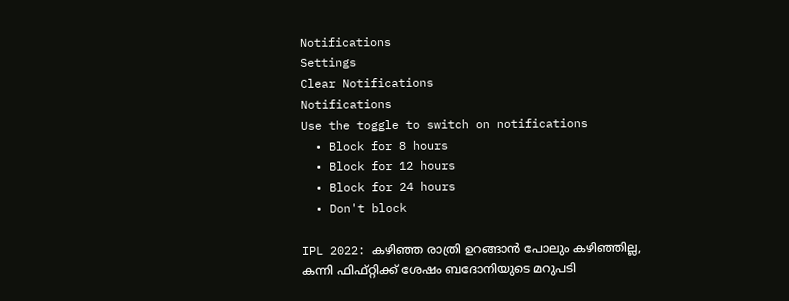Notifications
Settings
Clear Notifications
Notifications
Use the toggle to switch on notifications
  • Block for 8 hours
  • Block for 12 hours
  • Block for 24 hours
  • Don't block

IPL 2022: കഴിഞ്ഞ രാത്രി ഉറങ്ങാന്‍ പോലും കഴിഞ്ഞില്ല, കന്നി ഫിഫ്റ്റിക്ക് ശേഷം ബദോനിയുടെ മറുപടി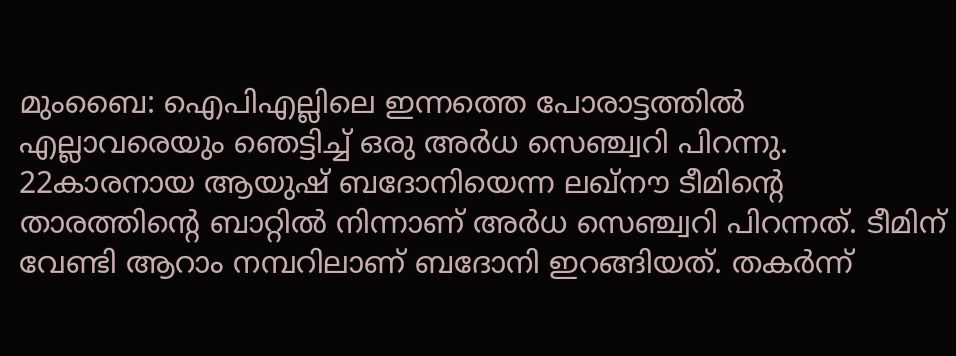മുംബൈ: ഐപിഎല്ലിലെ ഇന്നത്തെ പോരാട്ടത്തില്‍ എല്ലാവരെയും ഞെട്ടിച്ച് ഒരു അര്‍ധ സെഞ്ച്വറി പിറന്നു. 22കാരനായ ആയുഷ് ബദോനിയെന്ന ലഖ്‌നൗ ടീമിന്റെ താരത്തിന്റെ ബാറ്റില്‍ നിന്നാണ് അര്‍ധ സെഞ്ച്വറി പിറന്നത്. ടീമിന് വേണ്ടി ആറാം നമ്പറിലാണ് ബദോനി ഇറങ്ങിയത്. തകര്‍ന്ന്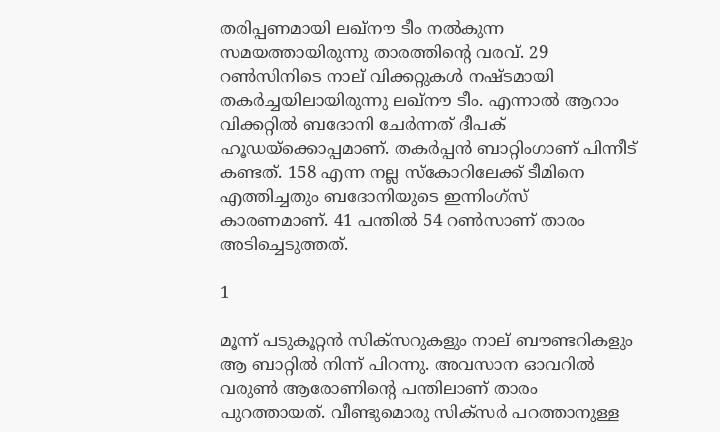തരിപ്പണമായി ലഖ്‌നൗ ടീം നല്‍കുന്ന സമയത്തായിരുന്നു താരത്തിന്റെ വരവ്. 29 റണ്‍സിനിടെ നാല് വിക്കറ്റുകള്‍ നഷ്ടമായി തകര്‍ച്ചയിലായിരുന്നു ലഖ്‌നൗ ടീം. എന്നാല്‍ ആറാം വിക്കറ്റില്‍ ബദോനി ചേര്‍ന്നത് ദീപക് ഹൂഡയ്‌ക്കൊപ്പമാണ്. തകര്‍പ്പന്‍ ബാറ്റിംഗാണ് പിന്നീട് കണ്ടത്. 158 എന്ന നല്ല സ്‌കോറിലേക്ക് ടീമിനെ എത്തിച്ചതും ബദോനിയുടെ ഇന്നിംഗ്‌സ് കാരണമാണ്. 41 പന്തില്‍ 54 റണ്‍സാണ് താരം അടിച്ചെടുത്തത്.

1

മൂന്ന് പടുകൂറ്റന്‍ സിക്‌സറുകളും നാല് ബൗണ്ടറികളും ആ ബാറ്റില്‍ നിന്ന് പിറന്നു. അവസാന ഓവറില്‍ വരുണ്‍ ആരോണിന്റെ പന്തിലാണ് താരം പുറത്തായത്. വീണ്ടുമൊരു സിക്‌സര്‍ പറത്താനുള്ള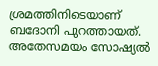ശ്രമത്തിനിടെയാണ് ബദോനി പുറത്തായത്. അതേസമയം സോഷ്യല്‍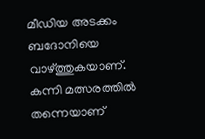മീഡിയ അടക്കം ബദോനിയെ വാഴ്ത്തുകയാണ്. കന്നി മത്സരത്തില്‍ തന്നെയാണ്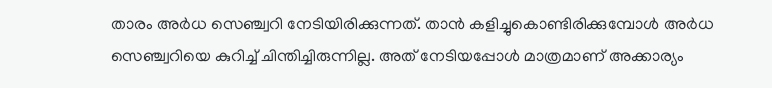താരം അര്‍ധ സെഞ്ച്വറി നേടിയിരിക്കുന്നത്. താന്‍ കളിച്ചുകൊണ്ടിരിക്കുമ്പോള്‍ അര്‍ധ സെഞ്ച്വറിയെ കുറിച്ച് ചിന്തിച്ചിരുന്നില്ല. അത് നേടിയപ്പോള്‍ മാത്രമാണ് അക്കാര്യം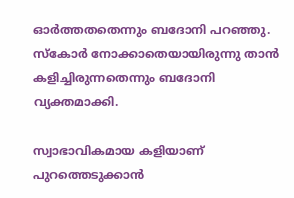ഓര്‍ത്തതതെന്നും ബദോനി പറഞ്ഞു. സ്‌കോര്‍ നോക്കാതെയായിരുന്നു താന്‍ കളിച്ചിരുന്നതെന്നും ബദോനി വ്യക്തമാക്കി.

സ്വാഭാവികമായ കളിയാണ് പുറത്തെടുക്കാന്‍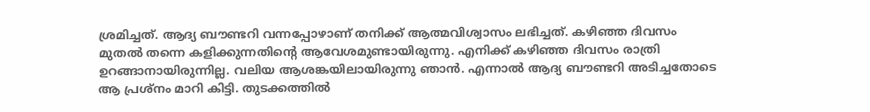ശ്രമിച്ചത്. ആദ്യ ബൗണ്ടറി വന്നപ്പോഴാണ് തനിക്ക് ആത്മവിശ്വാസം ലഭിച്ചത്. കഴിഞ്ഞ ദിവസം മുതല്‍ തന്നെ കളിക്കുന്നതിന്റെ ആവേശമുണ്ടായിരുന്നു. എനിക്ക് കഴിഞ്ഞ ദിവസം രാത്രി ഉറങ്ങാനായിരുന്നില്ല. വലിയ ആശങ്കയിലായിരുന്നു ഞാന്‍. എന്നാല്‍ ആദ്യ ബൗണ്ടറി അടിച്ചതോടെ ആ പ്രശ്‌നം മാറി കിട്ടി. തുടക്കത്തില്‍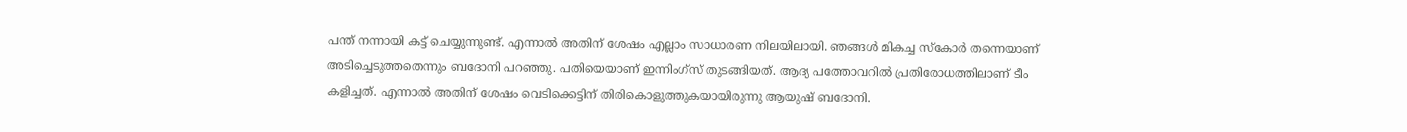പന്ത് നന്നായി കട്ട് ചെയ്യുന്നുണ്ട്. എന്നാല്‍ അതിന് ശേഷം എല്ലാം സാധാരണ നിലയിലായി. ഞങ്ങള്‍ മികച്ച സ്‌കോര്‍ തന്നെയാണ് അടിച്ചെടുത്തതെന്നും ബദോനി പറഞ്ഞു. പതിയെയാണ് ഇന്നിംഗ്‌സ് തുടങ്ങിയത്. ആദ്യ പത്തോവറില്‍ പ്രതിരോധത്തിലാണ് ടീം കളിച്ചത്. എന്നാല്‍ അതിന് ശേഷം വെടിക്കെട്ടിന് തിരികൊളുത്തുകയായിരുന്നു ആയുഷ് ബദോനി.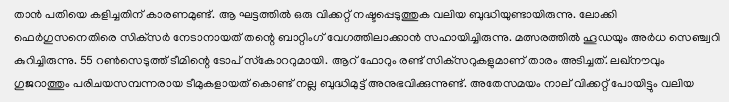താന്‍ പതിയെ കളിച്ചതിന് കാരണമുണ്ട്. ആ ഘട്ടത്തില്‍ ഒരു വിക്കറ്റ് നഷ്ടപ്പെടുത്തുക വലിയ ബുദ്ധിയുണ്ടായിരുന്നു. ലോക്കി ഫെര്‍ഗുസനെതിരെ സിക്‌സര്‍ നേടാനായത് തന്റെ ബാറ്റിംഗ് വേഗത്തിലാക്കാന്‍ സഹായിച്ചിരുന്നു. മത്സരത്തില്‍ ഹൂഡയും അര്‍ധ സെഞ്ച്വറി കുറിച്ചിരുന്നു. 55 റണ്‍സെടുത്ത് ടീമിന്റെ ടോപ് സ്‌കോററുമായി. ആറ് ഫോറും രണ്ട് സിക്‌സറുകളുമാണ് താരം അടിച്ചത്. ലഖ്‌നൗവും ഗുജറാത്തും പരിചയസമ്പന്നരായ ടീമുകളായത് കൊണ്ട് നല്ല ബുദ്ധിമുട്ട് അനുഭവിക്കുന്നുണ്ട്. അതേസമയം നാല് വിക്കറ്റ് പോയിട്ടും വലിയ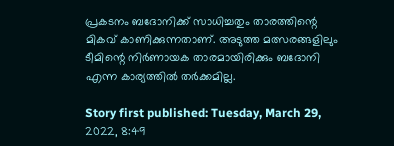പ്രകടനം ബദോനിക്ക് സാധിച്ചതും താരത്തിന്റെ മികവ് കാണിക്കുന്നതാണ്. അടുത്ത മത്സരങ്ങളിലും ടീമിന്റെ നിര്‍ണായക താരമായിരിക്കും ബദോനി എന്ന കാര്യത്തില്‍ തര്‍ക്കമില്ല.

Story first published: Tuesday, March 29, 2022, 8:49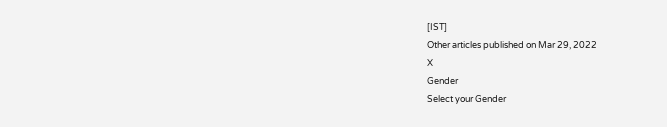[IST]
Other articles published on Mar 29, 2022
X
Gender
Select your Gender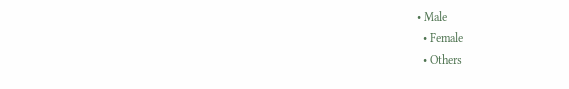• Male
  • Female
  • Others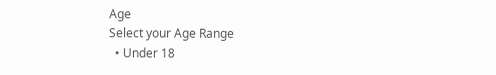Age
Select your Age Range
  • Under 18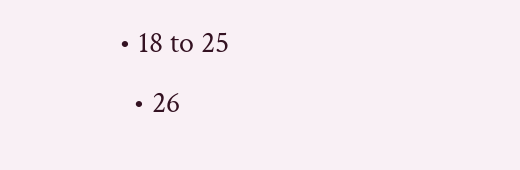• 18 to 25
  • 26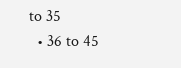to 35
  • 36 to 45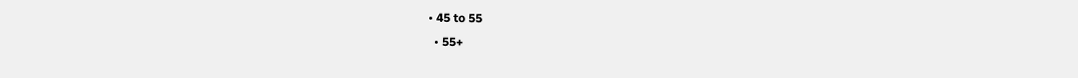• 45 to 55
  • 55+